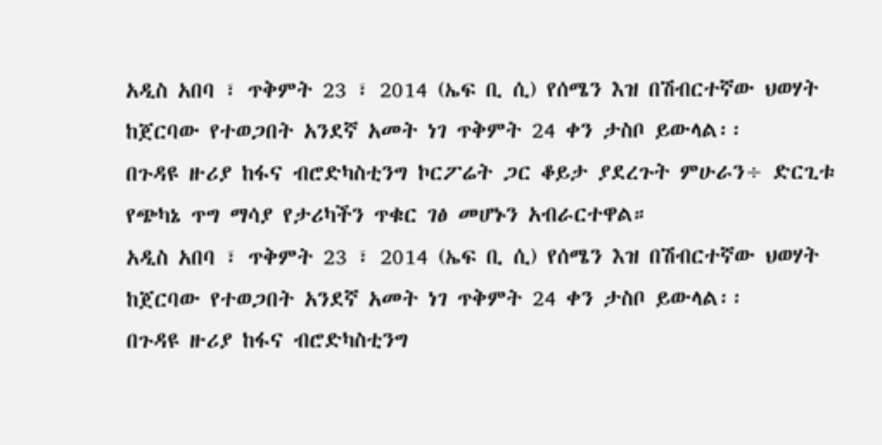አዲስ አበባ ፣ ጥቅምት 23 ፣ 2014 (ኤፍ ቢ ሲ) የሰሜን እዝ በሽብርተኛው ህወሃት ከጀርባው የተወጋበት አንደኛ አመት ነገ ጥቅምት 24 ቀን ታስቦ ይውላል፡፡
በጉዳዩ ዙሪያ ከፋና ብሮድካስቲንግ ኮርፖሬት ጋር ቆይታ ያደረጉት ምሁራን÷ ድርጊቱ የጭካኔ ጥግ ማሳያ የታሪካችን ጥቁር ገፅ መሆኑን አብራርተዋል።
አዲስ አበባ ፣ ጥቅምት 23 ፣ 2014 (ኤፍ ቢ ሲ) የሰሜን እዝ በሽብርተኛው ህወሃት ከጀርባው የተወጋበት አንደኛ አመት ነገ ጥቅምት 24 ቀን ታስቦ ይውላል፡፡
በጉዳዩ ዙሪያ ከፋና ብሮድካስቲንግ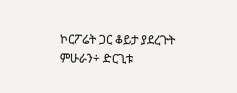ኮርፖሬት ጋር ቆይታ ያደረጉት ምሁራን÷ ድርጊቱ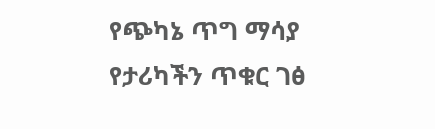የጭካኔ ጥግ ማሳያ የታሪካችን ጥቁር ገፅ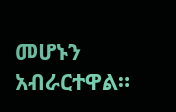መሆኑን አብራርተዋል።